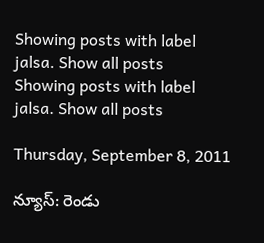Showing posts with label jalsa. Show all posts
Showing posts with label jalsa. Show all posts

Thursday, September 8, 2011

న్యూస్: రెండు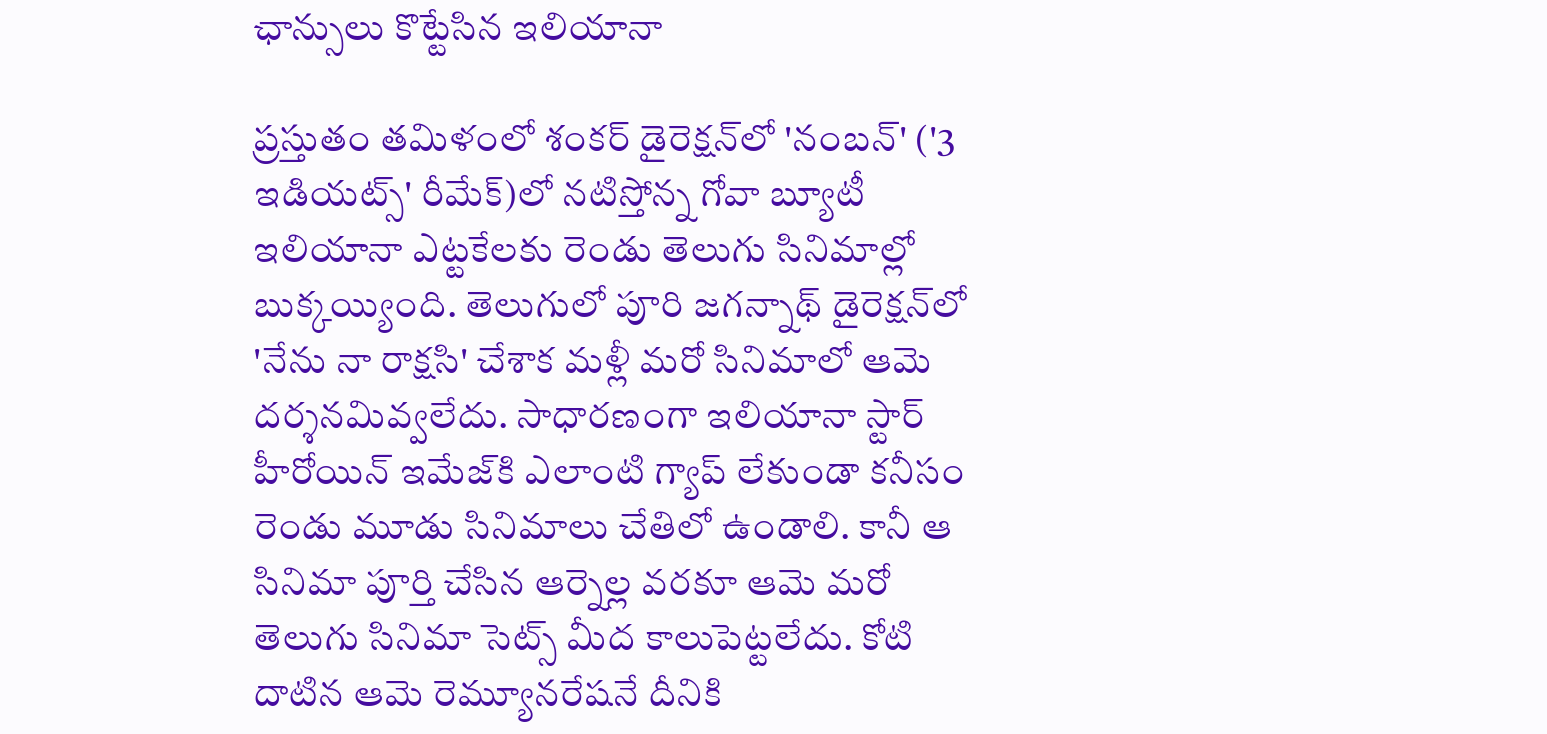ఛాన్సులు కొట్టేసిన ఇలియానా

ప్రస్తుతం తమిళంలో శంకర్ డైరెక్షన్‌లో 'నంబన్' ('3 ఇడియట్స్' రీమేక్)లో నటిస్తోన్న గోవా బ్యూటీ ఇలియానా ఎట్టకేలకు రెండు తెలుగు సినిమాల్లో బుక్కయ్యింది. తెలుగులో పూరి జగన్నాథ్ డైరెక్షన్‌లో 'నేను నా రాక్షసి' చేశాక మళ్లీ మరో సినిమాలో ఆమె దర్శనమివ్వలేదు. సాధారణంగా ఇలియానా స్టార్ హీరోయిన్ ఇమేజ్‌కి ఎలాంటి గ్యాప్ లేకుండా కనీసం రెండు మూడు సినిమాలు చేతిలో ఉండాలి. కానీ ఆ సినిమా పూర్తి చేసిన ఆర్నెల్ల వరకూ ఆమె మరో తెలుగు సినిమా సెట్స్ మీద కాలుపెట్టలేదు. కోటి దాటిన ఆమె రెమ్యూనరేషనే దీనికి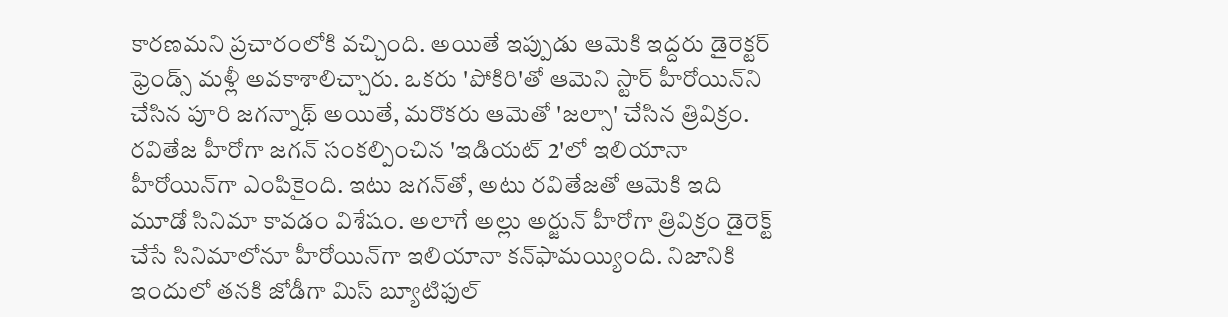కారణమని ప్రచారంలోకి వచ్చింది. అయితే ఇప్పుడు ఆమెకి ఇద్దరు డైరెక్టర్ ఫ్రెండ్స్ మళ్లీ అవకాశాలిచ్చారు. ఒకరు 'పోకిరి'తో ఆమెని స్టార్ హీరోయిన్‌ని చేసిన పూరి జగన్నాథ్ అయితే, మరొకరు ఆమెతో 'జల్సా' చేసిన త్రివిక్రం. రవితేజ హీరోగా జగన్ సంకల్పించిన 'ఇడియట్ 2'లో ఇలియానా హీరోయిన్‌గా ఎంపికైంది. ఇటు జగన్‌తో, అటు రవితేజతో ఆమెకి ఇది మూడో సినిమా కావడం విశేషం. అలాగే అల్లు అర్జున్ హీరోగా త్రివిక్రం డైరెక్ట్ చేసే సినిమాలోనూ హీరోయిన్‌గా ఇలియానా కన్‌ఫామయ్యింది. నిజానికి ఇందులో తనకి జోడీగా మిస్ బ్యూటిఫుల్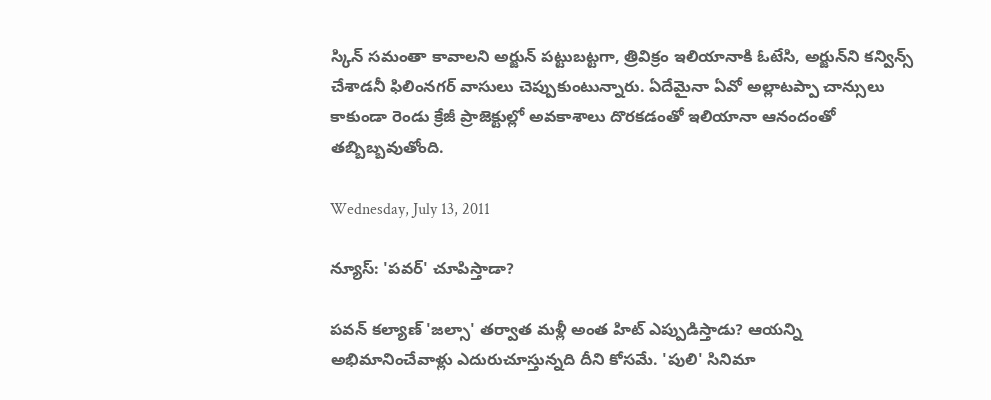స్కిన్ సమంతా కావాలని అర్జున్ పట్టుబట్టగా, త్రివిక్రం ఇలియానాకి ఓటేసి, అర్జున్‌ని కన్విన్స్ చేశాడనీ ఫిలింనగర్ వాసులు చెప్పుకుంటున్నారు. ఏదేమైనా ఏవో అల్లాటప్పా చాన్సులు కాకుండా రెండు క్రేజీ ప్రాజెక్టుల్లో అవకాశాలు దొరకడంతో ఇలియానా ఆనందంతో తబ్బిబ్బవుతోంది.

Wednesday, July 13, 2011

న్యూస్: 'పవర్' చూపిస్తాడా?

పవన్ కల్యాణ్ 'జల్సా' తర్వాత మళ్లీ అంత హిట్ ఎప్పుడిస్తాడు? ఆయన్ని అభిమానించేవాళ్లు ఎదురుచూస్తున్నది దీని కోసమే. 'పులి' సినిమా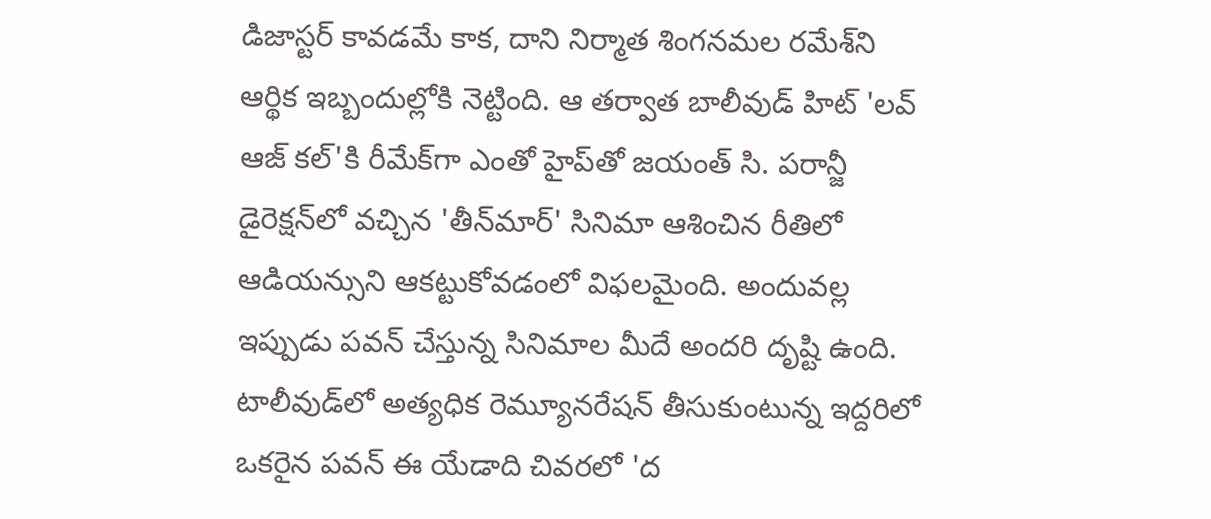డిజాస్టర్ కావడమే కాక, దాని నిర్మాత శింగనమల రమేశ్‌ని ఆర్థిక ఇబ్బందుల్లోకి నెట్టింది. ఆ తర్వాత బాలీవుడ్ హిట్ 'లవ్ ఆజ్ కల్'కి రీమేక్‌గా ఎంతో హైప్‌తో జయంత్ సి. పరాన్జీ డైరెక్షన్‌లో వచ్చిన 'తీన్‌మార్' సినిమా ఆశించిన రీతిలో ఆడియన్సుని ఆకట్టుకోవడంలో విఫలమైంది. అందువల్ల ఇప్పుడు పవన్ చేస్తున్న సినిమాల మీదే అందరి దృష్టి ఉంది. టాలీవుడ్‌లో అత్యధిక రెమ్యూనరేషన్ తీసుకుంటున్న ఇద్దరిలో ఒకరైన పవన్ ఈ యేడాది చివరలో 'ద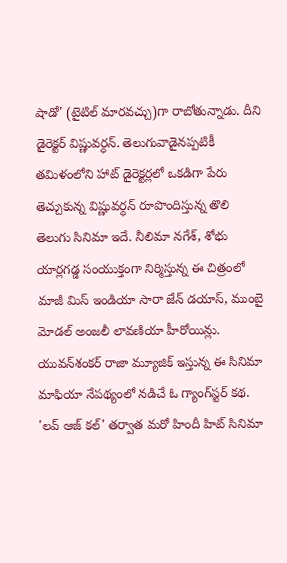షాడో' (టైటిల్ మారవచ్చు)గా రాబోతున్నాడు. దీని డైరెక్టర్ విష్ణువర్ధన్. తెలుగువాడైనప్పటికీ తమిళంలోని హాట్ డైరెక్టర్లలో ఒకడిగా పేరు తెచ్చుకున్న విష్ణువర్ధన్ రూపొందిస్తున్న తొలి తెలుగు సినిమా ఇదే. నీలిమా నగేశ్, శోభు యార్లగడ్డ సంయుక్తంగా నిర్మిస్తున్న ఈ చిత్రంలో మాజీ మిస్ ఇండియా సారా జేన్ డయాస్, ముంబై మోడల్ అంజలీ లావణియా హీరోయిన్లు. యువన్‌శంకర్ రాజా మ్యూజిక్ ఇస్తున్న ఈ సినిమా మాఫియా నేపథ్యంలో నడిచే ఓ గ్యాంగ్‌స్టర్ కథ. 'లవ్ ఆజ్ కల్' తర్వాత మరో హిందీ హిట్ సినిమా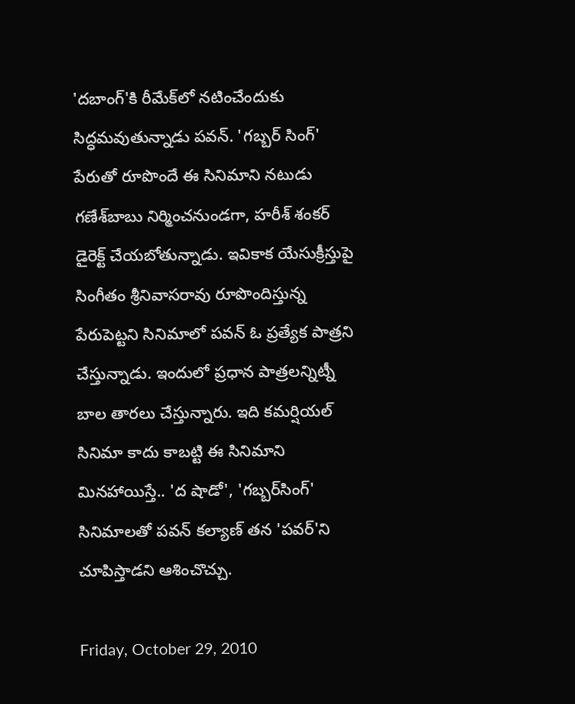'దబాంగ్'కి రీమేక్‌లో నటించేందుకు సిద్ధమవుతున్నాడు పవన్. 'గబ్బర్ సింగ్' పేరుతో రూపొందే ఈ సినిమాని నటుడు గణేశ్‌బాబు నిర్మించనుండగా, హరీశ్ శంకర్ డైరెక్ట్ చేయబోతున్నాడు. ఇవికాక యేసుక్రీస్తుపై సింగీతం శ్రీనివాసరావు రూపొందిస్తున్న పేరుపెట్టని సినిమాలో పవన్ ఓ ప్రత్యేక పాత్రని చేస్తున్నాడు. ఇందులో ప్రధాన పాత్రలన్నిట్నీ బాల తారలు చేస్తున్నారు. ఇది కమర్షియల్ సినిమా కాదు కాబట్టి ఈ సినిమాని మినహాయిస్తే.. 'ద షాడో', 'గబ్బర్‌సింగ్' సినిమాలతో పవన్ కల్యాణ్ తన 'పవర్'ని చూపిస్తాడని ఆశించొచ్చు.

Friday, October 29, 2010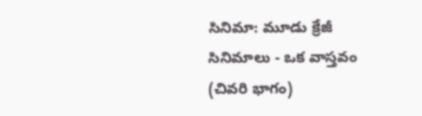సినిమా: మూడు క్రేజీ సినిమాలు - ఒక వాస్తవం (చివరి భాగం)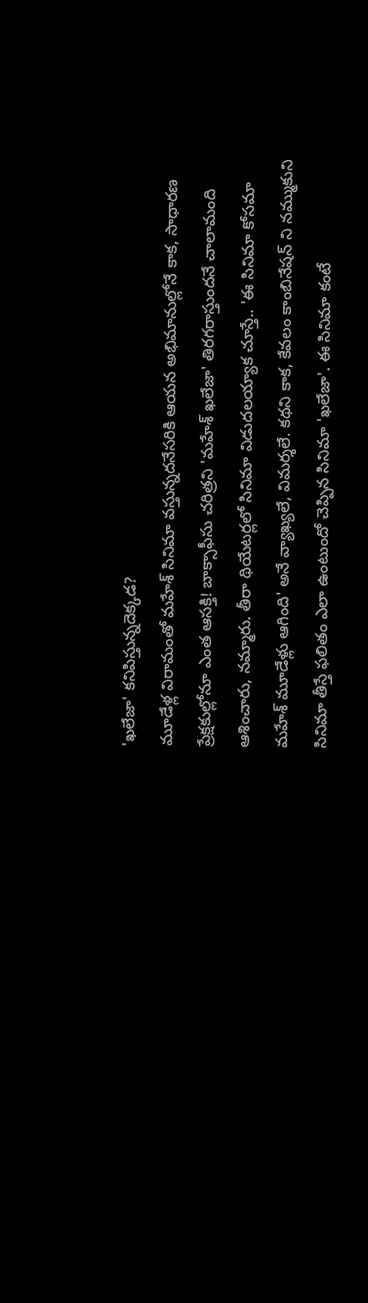'ఖలేజా' కనిపిస్తున్నదెక్కడ?
మూడేళ్ల విరామంతో మహేశ్ సినిమా వస్తున్నదనేసరికి ఆయన అభిమానుల్లోనే కాక, సాధారణ ప్రేక్షకుల్లోనూ ఎంత ఆసక్తి! బాక్సాఫీసు చరిత్రని 'మహేశ్ ఖలేజా' తిరగరాస్తుందనే చాలామంది ఆశించారు, నమ్మారు. తీరా థియేటర్లలో సినిమా విడుదలయ్యాక చూస్తే.. 'ఈ సినిమా కోసమా మహేశ్ మూడేళ్లు ఆగింది' అనే వ్యాఖ్యలే, విమర్శలే. కథని కాక, కేవలం కాంబినేషన్ ని నమ్ముకుని సినిమా తీస్తే ఫలితం ఎలా ఉంటుందో చెప్పిన సినిమా 'ఖలేజా'. ఈ సినిమా కంటే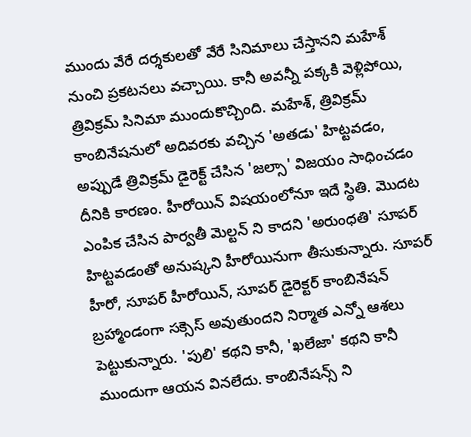ముందు వేరే దర్శకులతో వేరే సినిమాలు చేస్తానని మహేశ్ నుంచి ప్రకటనలు వచ్చాయి. కానీ అవన్నీ పక్కకి వెళ్లిపోయి, త్రివిక్రమ్ సినిమా ముందుకొచ్చింది. మహేశ్, త్రివిక్రమ్ కాంబినేషనులో అదివరకు వచ్చిన 'అతడు' హిట్టవడం, అప్పుడే త్రివిక్రమ్ డైరెక్ట్ చేసిన 'జల్సా' విజయం సాధించడం దీనికి కారణం. హీరోయిన్ విషయంలోనూ ఇదే స్థితి. మొదట ఎంపిక చేసిన పార్వతీ మెల్టన్ ని కాదని 'అరుంధతి' సూపర్ హిట్టవడంతో అనుష్కని హీరోయినుగా తీసుకున్నారు. సూపర్ హీరో, సూపర్ హీరోయిన్, సూపర్ డైరెక్టర్ కాంబినేషన్ బ్రహ్మాండంగా సక్సెస్ అవుతుందని నిర్మాత ఎన్నో ఆశలు పెట్టుకున్నారు. 'పులి' కథని కానీ, 'ఖలేజా' కథని కానీ ముందుగా ఆయన వినలేదు. కాంబినేషన్స్ ని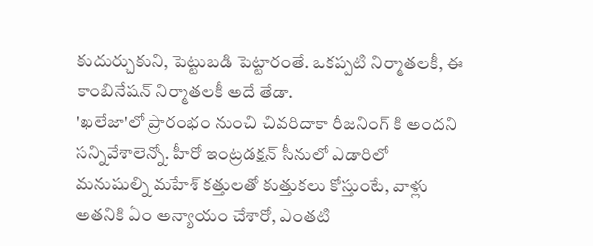కుదుర్చుకుని, పెట్టుబడి పెట్టారంతే. ఒకప్పటి నిర్మాతలకీ, ఈ కాంబినేషన్ నిర్మాతలకీ అదే తేడా.
'ఖలేజా'లో ప్రారంభం నుంచి చివరిదాకా రీజనింగ్ కి అందని సన్నివేశాలెన్నో. హీరో ఇంట్రడక్షన్ సీనులో ఎడారిలో మనుషుల్ని మహేశ్ కత్తులతో కుత్తుకలు కోస్తుంటే, వాళ్లు అతనికి ఏం అన్యాయం చేశారో, ఎంతటి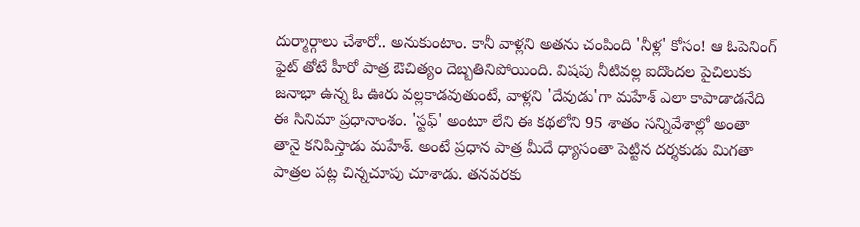దుర్మార్గాలు చేశారో.. అనుకుంటాం. కానీ వాళ్లని అతను చంపింది 'నీళ్ల' కోసం! ఆ ఓపెనింగ్ ఫైట్ తోటే హీరో పాత్ర ఔచిత్యం దెబ్బతినిపోయింది. విషపు నీటివల్ల ఐదొందల పైచిలుకు జనాభా ఉన్న ఓ ఊరు వల్లకాడవుతుంటే, వాళ్లని 'దేవుడు'గా మహేశ్ ఎలా కాపాడాడనేది ఈ సినిమా ప్రధానాంశం. 'స్టఫ్' అంటూ లేని ఈ కథలోని 95 శాతం సన్నివేశాల్లో అంతా తానై కనిపిస్తాడు మహేశ్. అంటే ప్రధాన పాత్ర మీదే ధ్యాసంతా పెట్టిన దర్శకుడు మిగతా పాత్రల పట్ల చిన్నచూపు చూశాడు. తనవరకు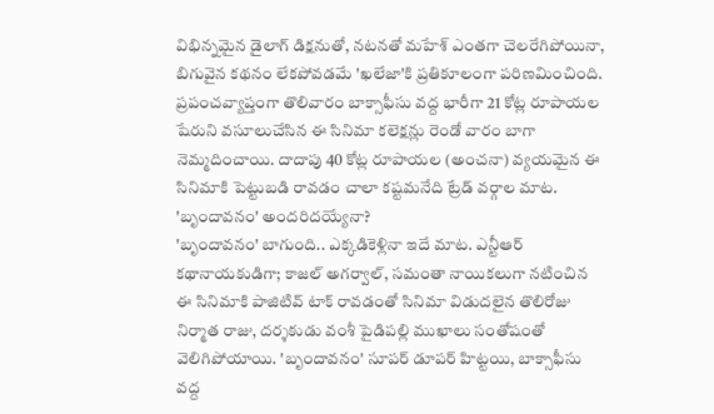విభిన్నమైన డైలాగ్ డిక్షనుతో, నటనతో మహేశ్ ఎంతగా చెలరేగిపోయినా, బిగువైన కథనం లేకపోవడమే 'ఖలేజా'కి ప్రతికూలంగా పరిణమించింది. ప్రపంచవ్యాప్తంగా తొలివారం బాక్సాఫీసు వద్ద భారీగా 21 కోట్ల రూపాయల షేరుని వసూలుచేసిన ఈ సినిమా కలెక్షన్లు రెండో వారం బాగా నెమ్మదించాయి. దాదాపు 40 కోట్ల రూపాయల (అంచనా) వ్యయమైన ఈ సినిమాకి పెట్టుబడి రావడం చాలా కష్టమనేది ట్రేడ్ వర్గాల మాట.
'బృందావనం' అందరిదయ్యేనా?
'బృందావనం' బాగుంది.. ఎక్కడికెళ్లినా ఇదే మాట. ఎన్టీఆర్ కథానాయకుడిగా; కాజల్ అగర్వాల్, సమంతా నాయికలుగా నటించిన ఈ సినిమాకి పాజిటివ్ టాక్ రావడంతో సినిమా విడుదలైన తొలిరోజు నిర్మాత రాజు, దర్శకుడు వంశీ పైడిపల్లి ముఖాలు సంతోషంతో వెలిగిపోయాయి. 'బృందావనం' సూపర్ డూపర్ హిట్టయి, బాక్సాఫీసు వద్ద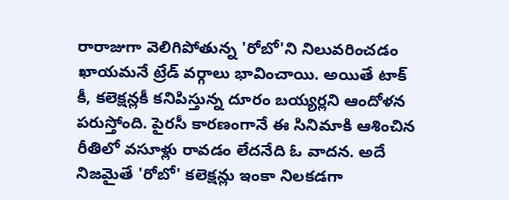రారాజుగా వెలిగిపోతున్న 'రోబో'ని నిలువరించడం ఖాయమనే ట్రేడ్ వర్గాలు భావించాయి. అయితే టాక్ కీ, కలెక్షన్లకీ కనిపిస్తున్న దూరం బయ్యర్లని ఆందోళన పరుస్తోంది. పైరసీ కారణంగానే ఈ సినిమాకి ఆశించిన రీతిలో వసూళ్లు రావడం లేదనేది ఓ వాదన. అదే నిజమైతే 'రోబో' కలెక్షన్లు ఇంకా నిలకడగా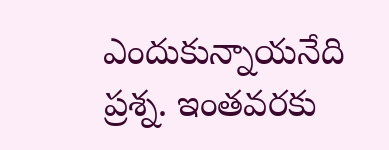ఎందుకున్నాయనేది ప్రశ్న. ఇంతవరకు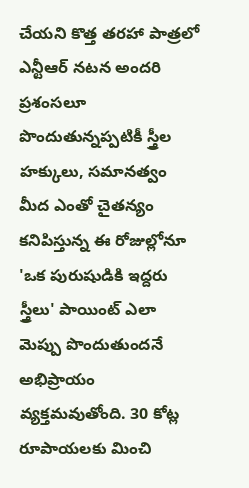చేయని కొత్త తరహా పాత్రలో ఎన్టీఆర్ నటన అందరి ప్రశంసలూ పొందుతున్నప్పటికీ స్త్రీల హక్కులు, సమానత్వం మీద ఎంతో చైతన్యం కనిపిస్తున్న ఈ రోజుల్లోనూ 'ఒక పురుషుడికి ఇద్దరు స్త్రీలు' పాయింట్ ఎలా మెప్పు పొందుతుందనే అభిప్రాయం వ్యక్తమవుతోంది. 30 కోట్ల రూపాయలకు మించి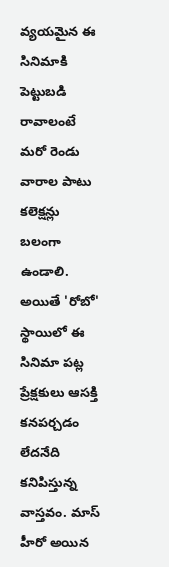వ్యయమైన ఈ సినిమాకి పెట్టుబడి రావాలంటే మరో రెండు వారాల పాటు కలెక్షన్లు బలంగా ఉండాలి. అయితే 'రోబో' స్థాయిలో ఈ సినిమా పట్ల ప్రేక్షకులు ఆసక్తి కనపర్చడం లేదనేది కనిపిస్తున్న వాస్తవం. మాస్ హీరో అయిన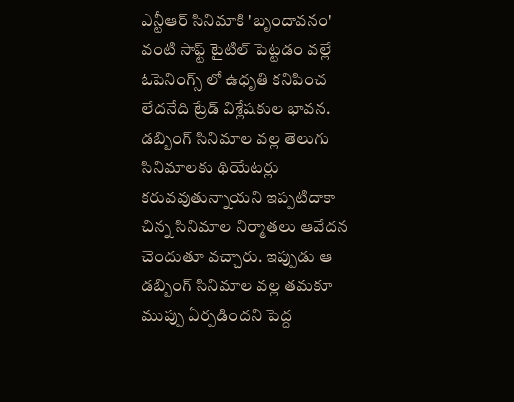ఎన్టీఆర్ సినిమాకి 'బృందావనం' వంటి సాఫ్ట్ టైటిల్ పెట్టడం వల్లే ఓపెనింగ్స్ లో ఉధృతి కనిపించ లేదనేది ట్రేడ్ విశ్లేషకుల భావన.
డబ్బింగ్ సినిమాల వల్ల తెలుగు సినిమాలకు థియేటర్లు కరువవుతున్నాయని ఇప్పటిదాకా చిన్న సినిమాల నిర్మాతలు ఆవేదన చెందుతూ వచ్చారు. ఇప్పుడు ఆ డబ్బింగ్ సినిమాల వల్ల తమకూ ముప్పు ఏర్పడిందని పెద్ద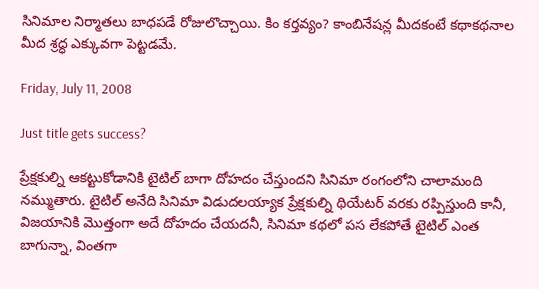సినిమాల నిర్మాతలు బాధపడే రోజులొచ్చాయి. కిం కర్తవ్యం? కాంబినేషన్ల మీదకంటే కథాకథనాల మీద శ్రద్ధ ఎక్కువగా పెట్టడమే.

Friday, July 11, 2008

Just title gets success?

ప్రేక్షకుల్ని ఆకట్టుకోడానికి టైటిల్ బాగా దోహదం చేస్తుందని సినిమా రంగంలోని చాలామంది నమ్ముతారు. టైటిల్ అనేది సినిమా విడుదలయ్యాక ప్రేక్షకుల్ని థియేటర్ వరకు రప్పిస్తుంది కానీ, విజయానికి మొత్తంగా అదే దోహదం చేయదనీ, సినిమా కథలో పస లేకపోతే టైటిల్ ఎంత బాగున్నా, వింతగా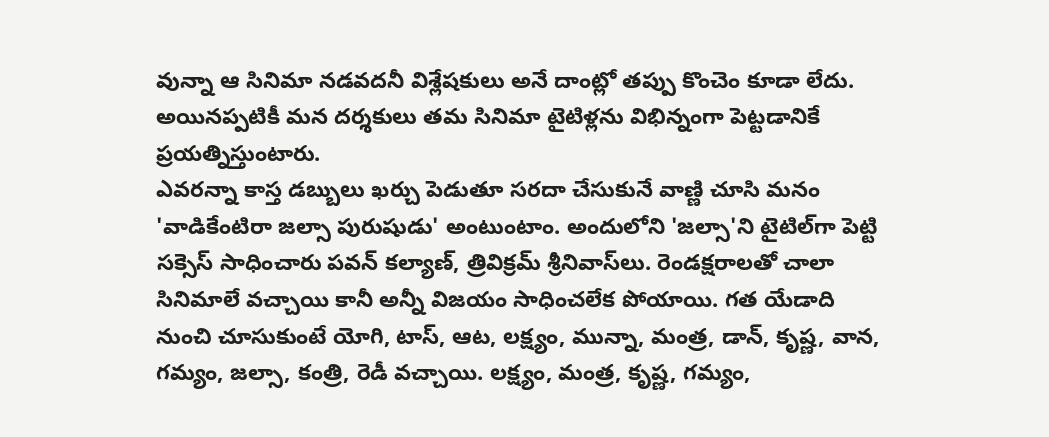వున్నా ఆ సినిమా నడవదనీ విశ్లేషకులు అనే దాంట్లో తప్పు కొంచెం కూడా లేదు. అయినప్పటికీ మన దర్శకులు తమ సినిమా టైటిళ్లను విభిన్నంగా పెట్టడానికే ప్రయత్నిస్తుంటారు.
ఎవరన్నా కాస్త డబ్బులు ఖర్చు పెడుతూ సరదా చేసుకునే వాణ్ణి చూసి మనం 'వాడికేంటిరా జల్సా పురుషుడు' అంటుంటాం. అందులోని 'జల్సా'ని టైటిల్‌గా పెట్టి సక్సెస్ సాధించారు పవన్ కల్యాణ్, త్రివిక్రమ్ శ్రీనివాస్‌లు. రెండక్షరాలతో చాలా సినిమాలే వచ్చాయి కానీ అన్నీ విజయం సాధించలేక పోయాయి. గత యేడాది నుంచి చూసుకుంటే యోగి, టాస్, ఆట, లక్ష్యం, మున్నా, మంత్ర, డాన్, కృష్ణ, వాన, గమ్యం, జల్సా, కంత్రి, రెడీ వచ్చాయి. లక్ష్యం, మంత్ర, కృష్ణ, గమ్యం,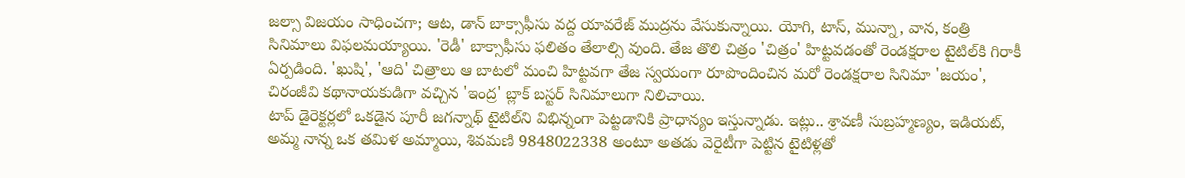జల్సా విజయం సాధించగా; ఆట, డాన్ బాక్సాఫీసు వద్ద యావరేజ్ ముద్రను వేసుకున్నాయి. యోగి, టాస్, మున్నా, వాన, కంత్రి సినిమాలు విఫలమయ్యాయి. 'రెడీ' బాక్సాఫీసు ఫలితం తేలాల్సి వుంది. తేజ తొలి చిత్రం 'చిత్రం' హిట్టవడంతో రెండక్షరాల టైటిల్‌కి గిరాకీ ఏర్పడింది. 'ఖుషి', 'ఆది' చిత్రాలు ఆ బాటలో మంచి హిట్టవగా తేజ స్వయంగా రూపొందించిన మరో రెండక్షరాల సినిమా 'జయం', చిరంజీవి కథానాయకుడిగా వచ్చిన 'ఇంద్ర' బ్లాక్ బస్టర్ సినిమాలుగా నిలిచాయి.
టాప్ డైరెక్టర్లలో ఒకడైన పూరీ జగన్నాథ్ టైటిల్‌ని విభిన్నంగా పెట్టడానికి ప్రాధాన్యం ఇస్తున్నాడు. ఇట్లు.. శ్రావణీ సుబ్రహ్మణ్యం, ఇడియట్, అమ్మ నాన్న ఒక తమిళ అమ్మాయి, శివమణి 9848022338 అంటూ అతడు వెరైటీగా పెట్టిన టైటిళ్లతో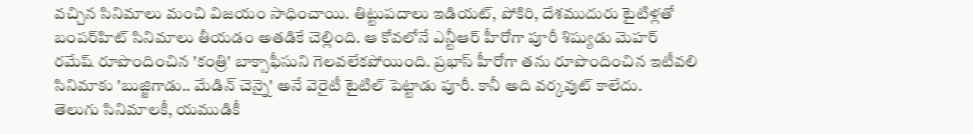వచ్చిన సినిమాలు మంచి విజయం సాధించాయి. తిట్టుపదాలు ఇడియట్, పోకిరి, దేశముదురు టైటిళ్లతో బంపర్‌హిట్ సినిమాలు తీయడం అతడికే చెల్లింది. ఆ కోవలోనే ఎన్టీఆర్ హీరోగా పూరీ శిష్యుడు మెహర్ రమేష్ రూపొందించిన 'కంత్రి' బాక్సాఫీసుని గెలవలేకపోయింది. ప్రభాస్ హీరోగా తను రూపొందించిన ఇటీవలి సినిమాకు 'బుజ్జిగాడు.. మేడిన్ చెన్నై' అనే వెరైటీ టైటిల్ పెట్టాడు పూరీ. కానీ అది వర్కవుట్ కాలేదు.
తెలుగు సినిమాలకీ, యముడికీ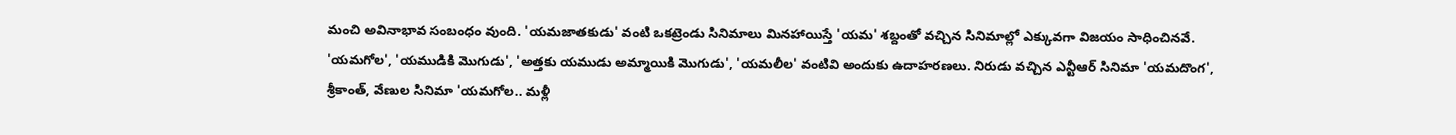మంచి అవినాభావ సంబంధం వుంది. 'యమజాతకుడు' వంటి ఒకట్రెండు సినిమాలు మినహాయిస్తే 'యమ' శబ్దంతో వచ్చిన సినిమాల్లో ఎక్కువగా విజయం సాధించినవే. 'యమగోల', 'యముడికి మొగుడు', 'అత్తకు యముడు అమ్మాయికి మొగుడు', 'యమలీల' వంటివి అందుకు ఉదాహరణలు. నిరుడు వచ్చిన ఎన్టీఆర్ సినిమా 'యమదొంగ', శ్రీకాంత్, వేణుల సినిమా 'యమగోల.. మళ్లీ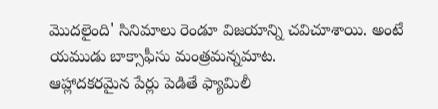మొదలైంది' సినిమాలు రెండూ విజయాన్ని చవిచూశాయి. అంటే యముడు బాక్సాఫీసు మంత్రమన్నమాట.
ఆహ్లాదకరమైన పేర్లు పెడితే ఫ్యామిలీ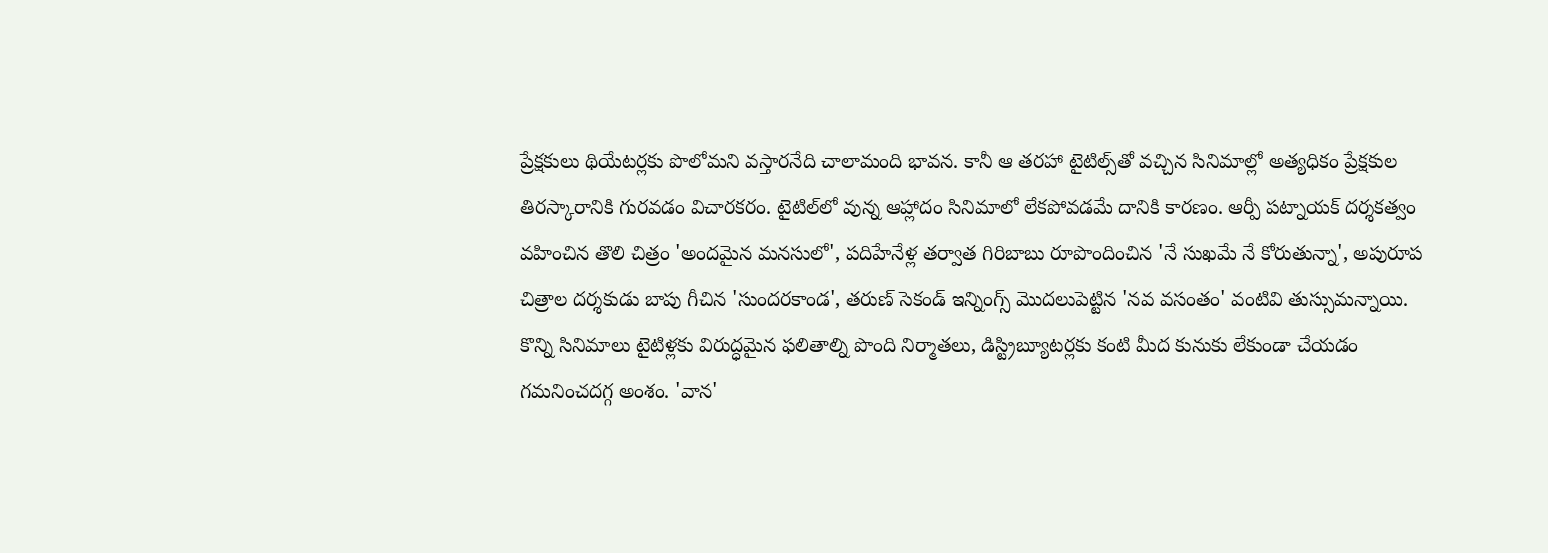ప్రేక్షకులు థియేటర్లకు పొలోమని వస్తారనేది చాలామంది భావన. కానీ ఆ తరహా టైటిల్స్‌తో వచ్చిన సినిమాల్లో అత్యధికం ప్రేక్షకుల తిరస్కారానికి గురవడం విచారకరం. టైటిల్‌లో వున్న ఆహ్లాదం సినిమాలో లేకపోవడమే దానికి కారణం. ఆర్పీ పట్నాయక్ దర్శకత్వం వహించిన తొలి చిత్రం 'అందమైన మనసులో', పదిహేనేళ్ల తర్వాత గిరిబాబు రూపొందించిన 'నే సుఖమే నే కోరుతున్నా', అపురూప చిత్రాల దర్శకుడు బాపు గీచిన 'సుందరకాండ', తరుణ్ సెకండ్ ఇన్నింగ్స్ మొదలుపెట్టిన 'నవ వసంతం' వంటివి తుస్సుమన్నాయి.
కొన్ని సినిమాలు టైటిళ్లకు విరుద్ధమైన ఫలితాల్ని పొంది నిర్మాతలు, డిస్ట్రిబ్యూటర్లకు కంటి మీద కునుకు లేకుండా చేయడం గమనించదగ్గ అంశం. 'వాన'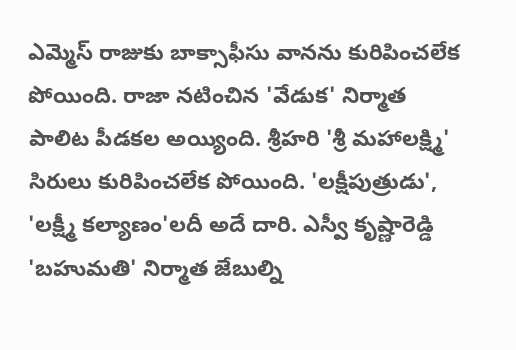ఎమ్మెస్ రాజుకు బాక్సాఫీసు వానను కురిపించలేక పోయింది. రాజా నటించిన 'వేడుక' నిర్మాత పాలిట పీడకల అయ్యింది. శ్రీహరి 'శ్రీ మహాలక్ష్మి' సిరులు కురిపించలేక పోయింది. 'లక్షీపుత్రుడు', 'లక్ష్మీ కల్యాణం'లదీ అదే దారి. ఎస్వీ కృష్ణారెడ్డి 'బహుమతి' నిర్మాత జేబుల్ని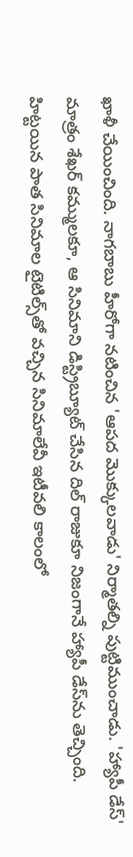ఖాళీ చేయించింది. నాగబాబు హీరోగా నటించిన 'ఆపద మొక్కులవాడు' నిర్మాతల్ని పుట్టిముంచాడు. 'హ్యాపీ డేస్' మాత్రం శేఖర్ కమ్ములకూ, ఆ సినిమాని డిస్ట్రిబ్యూట్ చేసిన దిల్ రాజుకూ నిజంగానే హ్యాపీ డేస్‌ను తెచ్చింది.
హిట్టయిన పాత సినిమాల టైటిల్స్‌తో వచ్చిన సినిమాలేవీ ఇటీవలి కాలంలో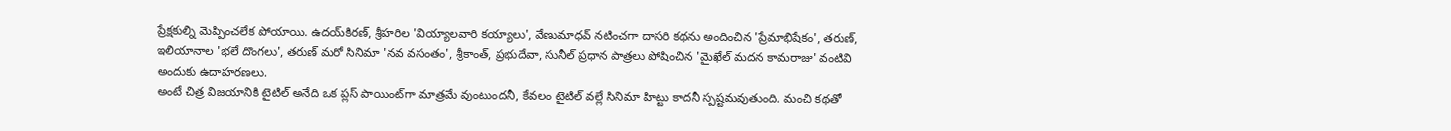ప్రేక్షకుల్ని మెప్పించలేక పోయాయి. ఉదయ్‌కిరణ్, శ్రీహరిల 'వియ్యాలవారి కయ్యాలు', వేణుమాధవ్ నటించగా దాసరి కథను అందించిన 'ప్రేమాభిషేకం', తరుణ్, ఇలియానాల 'భలే దొంగలు', తరుణ్ మరో సినిమా 'నవ వసంతం', శ్రీకాంత్, ప్రభుదేవా, సునీల్ ప్రధాన పాత్రలు పోషించిన 'మైఖేల్ మదన కామరాజు' వంటివి అందుకు ఉదాహరణలు.
అంటే చిత్ర విజయానికి టైటిల్ అనేది ఒక ప్లస్ పాయింట్‌గా మాత్రమే వుంటుందనీ, కేవలం టైటిల్ వల్లే సినిమా హిట్టు కాదనీ స్పష్టమవుతుంది. మంచి కథతో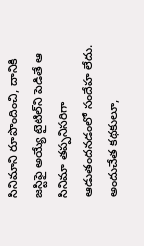సినిమాని రూపొందించి, దానికి జస్టిఫై అయ్యే టైటిల్‌ని పెడితే ఆ సినిమా తప్పనిసరిగా ఆడుతందనడంలో సందేహ లేదు. అందుచేత కథకులూ,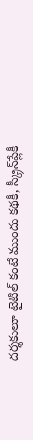దర్శకులూ టైటిల్ కంటే ముందు కథకీ, స్క్రీన్‌ప్లేకీ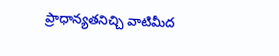ప్రాధాన్యతనిచ్చి వాటిమీద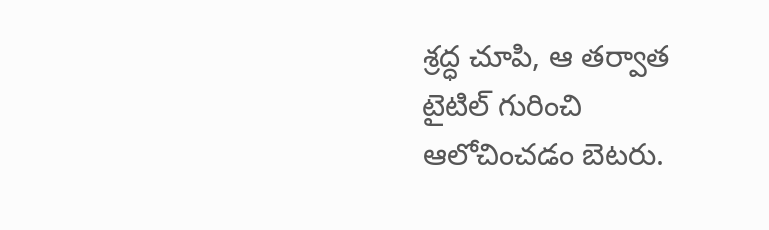శ్రద్ధ చూపి, ఆ తర్వాత టైటిల్ గురించి ఆలోచించడం బెటరు.